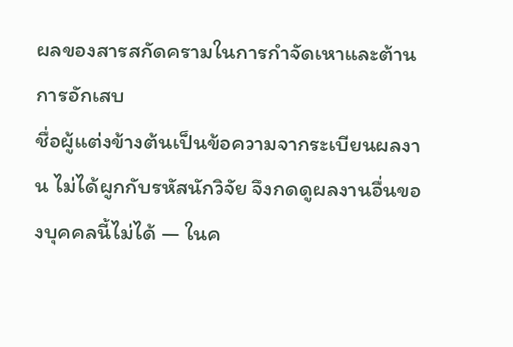ผลของสารสกัดครามในการกำจัดเหาและต้านการอักเสบ
ชื่อผู้แต่งข้างต้นเป็นข้อความจากระเบียนผลงาน ไม่ได้ผูกกับรหัสนักวิจัย จึงกดดูผลงานอื่นของบุคคลนี้ไม่ได้ — ในค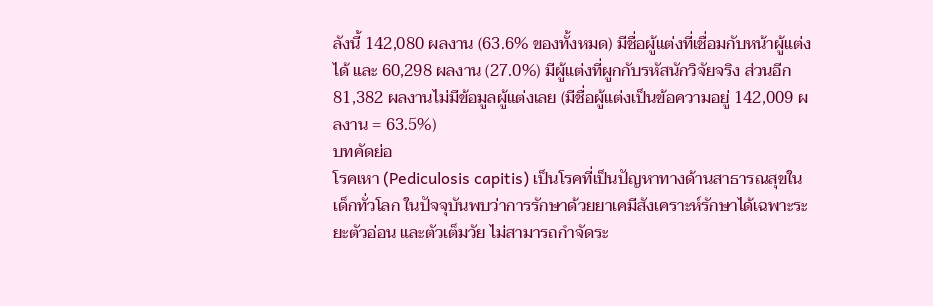ลังนี้ 142,080 ผลงาน (63.6% ของทั้งหมด) มีชื่อผู้แต่งที่เชื่อมกับหน้าผู้แต่งได้ และ 60,298 ผลงาน (27.0%) มีผู้แต่งที่ผูกกับรหัสนักวิจัยจริง ส่วนอีก 81,382 ผลงานไม่มีข้อมูลผู้แต่งเลย (มีชื่อผู้แต่งเป็นข้อความอยู่ 142,009 ผลงาน = 63.5%)
บทคัดย่อ
โรคเหา (Pediculosis capitis) เป็นโรคที่เป็นปัญหาทางด้านสาธารณสุขในเด็กทั่วโลก ในปัจจุบันพบว่าการรักษาด้วยยาเคมีสังเคราะห์รักษาได้เฉพาะระยะตัวอ่อน และตัวเต็มวัย ไม่สามารถกำจัดระ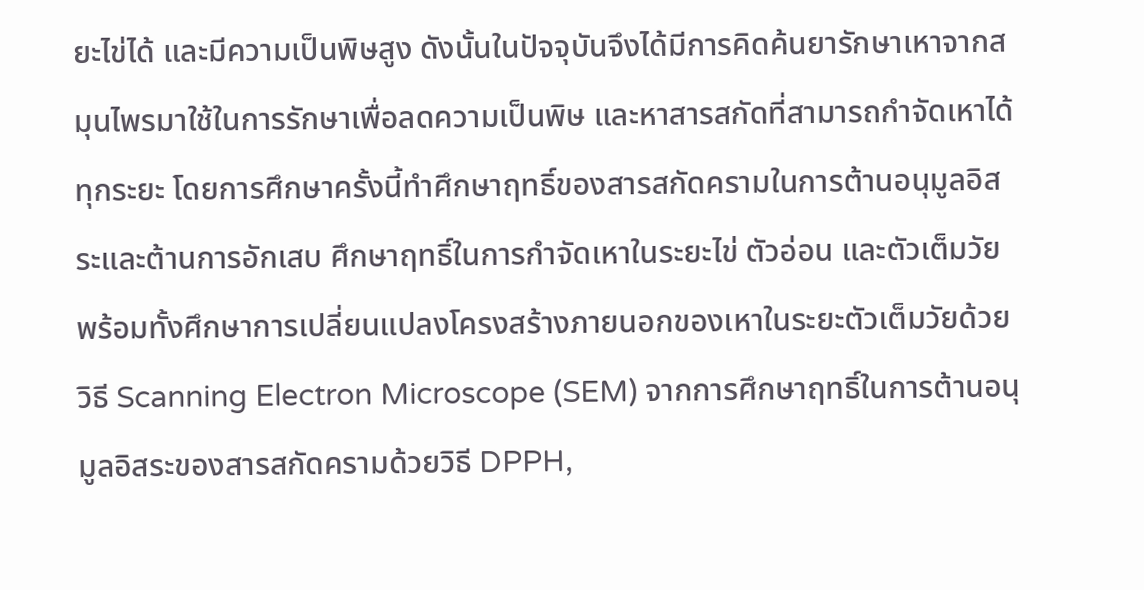ยะไข่ได้ และมีความเป็นพิษสูง ดังนั้นในปัจจุบันจึงได้มีการคิดค้นยารักษาเหาจากสมุนไพรมาใช้ในการรักษาเพื่อลดความเป็นพิษ และหาสารสกัดที่สามารถกำจัดเหาได้ทุกระยะ โดยการศึกษาครั้งนี้ทำศึกษาฤทธิ์ของสารสกัดครามในการต้านอนุมูลอิสระและต้านการอักเสบ ศึกษาฤทธิ์ในการกำจัดเหาในระยะไข่ ตัวอ่อน และตัวเต็มวัย พร้อมทั้งศึกษาการเปลี่ยนแปลงโครงสร้างภายนอกของเหาในระยะตัวเต็มวัยด้วยวิธี Scanning Electron Microscope (SEM) จากการศึกษาฤทธิ์ในการต้านอนุมูลอิสระของสารสกัดครามด้วยวิธี DPPH,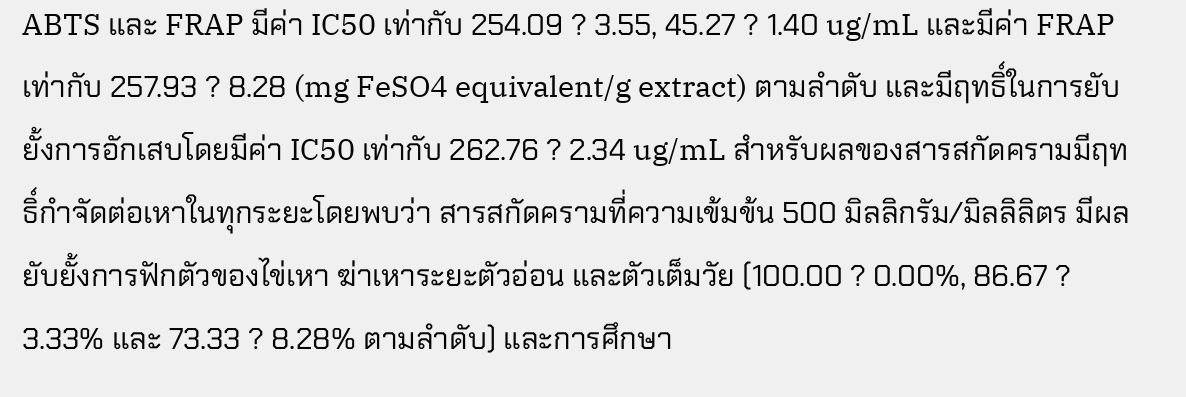ABTS และ FRAP มีค่า IC50 เท่ากับ 254.09 ? 3.55, 45.27 ? 1.40 ug/mL และมีค่า FRAP เท่ากับ 257.93 ? 8.28 (mg FeSO4 equivalent/g extract) ตามลำดับ และมีฤทธิ์ในการยับยั้งการอักเสบโดยมีค่า IC50 เท่ากับ 262.76 ? 2.34 ug/mL สำหรับผลของสารสกัดครามมีฤทธิ์กำจัดต่อเหาในทุกระยะโดยพบว่า สารสกัดครามที่ความเข้มข้น 500 มิลลิกรัม/มิลลิลิตร มีผลยับยั้งการฟักตัวของไข่เหา ฆ่าเหาระยะตัวอ่อน และตัวเต็มวัย (100.00 ? 0.00%, 86.67 ? 3.33% และ 73.33 ? 8.28% ตามลำดับ) และการศึกษา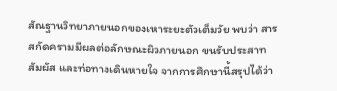สัณฐานวิทยาภายนอกของเหาระยะตัวเต็มวัย พบว่า สารสกัดครามมีผลต่อลักษณะผิวภายนอก ขนรับประสาทสัมผัส และท่อทางเดินหายใจ จากการศึกษานี้สรุปได้ว่า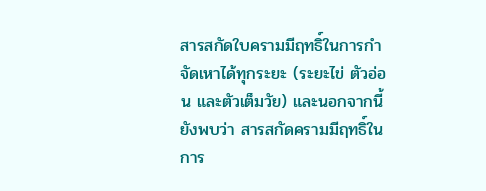สารสกัดใบครามมีฤทธิ์ในการกำจัดเหาได้ทุกระยะ (ระยะไข่ ตัวอ่อน และตัวเต็มวัย) และนอกจากนี้ยังพบว่า สารสกัดครามมีฤทธิ์ในการ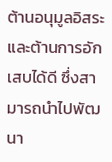ต้านอนุมูลอิสระและต้านการอักเสบได้ดี ซึ่งสามารถนำไปพัฒนา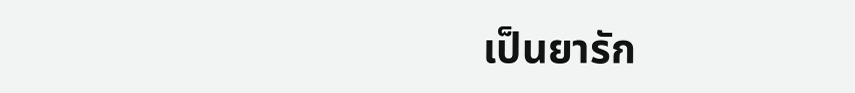เป็นยารัก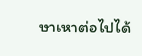ษาเหาต่อไปได้